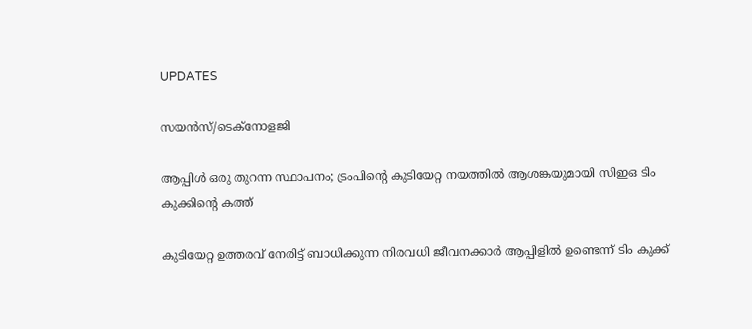UPDATES

സയന്‍സ്/ടെക്നോളജി

ആപ്പിള്‍ ഒരു തുറന്ന സ്ഥാപനം; ട്രംപിന്റെ കുടിയേറ്റ നയത്തില്‍ ആശങ്കയുമായി സിഇഒ ടിം കുക്കിന്റെ കത്ത്

കുടിയേറ്റ ഉത്തരവ് നേരിട്ട് ബാധിക്കുന്ന നിരവധി ജീവനക്കാര്‍ ആപ്പിളില്‍ ഉണ്ടെന്ന് ടിം കുക്ക്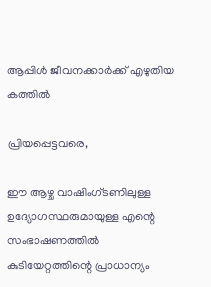ആപ്പിള്‍ ജീവനക്കാര്‍ക്ക് എഴുതിയ കത്തില്‍

പ്രിയപ്പെട്ടവരെ,

ഈ ആഴ്ച വാഷിംഗ്ടണിലുള്ള ഉദ്യോഗസ്ഥരുമായുള്ള എന്റെ സംഭാഷണത്തില്‍ കുടിയേറ്റത്തിന്റെ പ്രാധാന്യം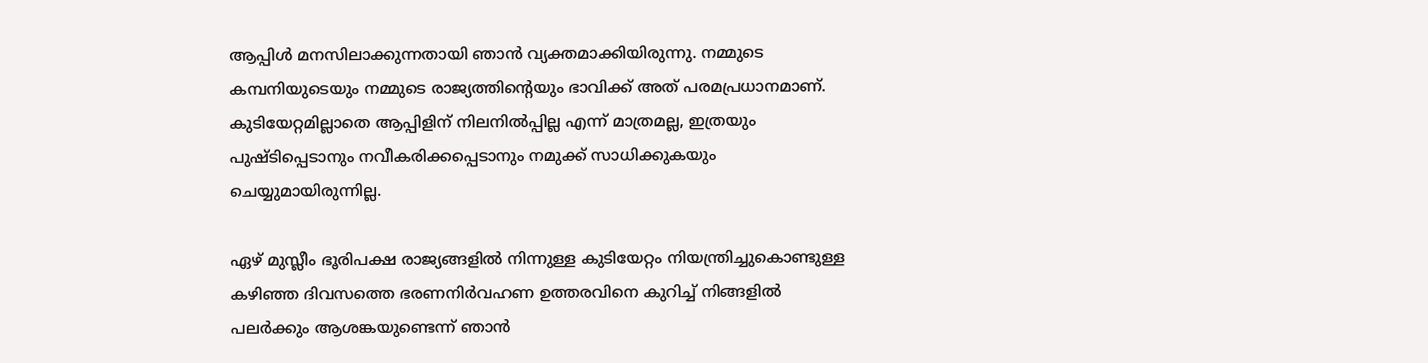ആപ്പിള്‍ മനസിലാക്കുന്നതായി ഞാന്‍ വ്യക്തമാക്കിയിരുന്നു. നമ്മുടെ കമ്പനിയുടെയും നമ്മുടെ രാജ്യത്തിന്റെയും ഭാവിക്ക് അത് പരമപ്രധാനമാണ്. കുടിയേറ്റമില്ലാതെ ആപ്പിളിന് നിലനില്‍പ്പില്ല എന്ന് മാത്രമല്ല, ഇത്രയും പുഷ്ടിപ്പെടാനും നവീകരിക്കപ്പെടാനും നമുക്ക് സാധിക്കുകയും ചെയ്യുമായിരുന്നില്ല.

ഏഴ് മുസ്ലീം ഭൂരിപക്ഷ രാജ്യങ്ങളില്‍ നിന്നുള്ള കുടിയേറ്റം നിയന്ത്രിച്ചുകൊണ്ടുള്ള കഴിഞ്ഞ ദിവസത്തെ ഭരണനിര്‍വഹണ ഉത്തരവിനെ കുറിച്ച് നിങ്ങളില്‍ പലര്‍ക്കും ആശങ്കയുണ്ടെന്ന് ഞാന്‍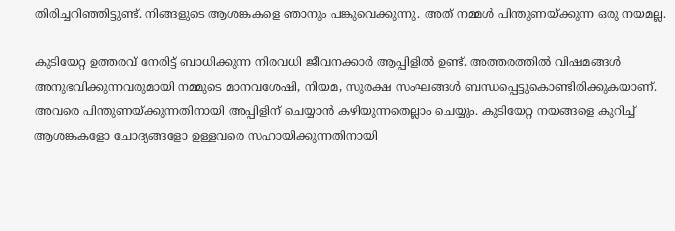തിരിച്ചറിഞ്ഞിട്ടുണ്ട്. നിങ്ങളുടെ ആശങ്കകളെ ഞാനും പങ്കുവെക്കുന്നു. അത് നമ്മള്‍ പിന്തുണയ്ക്കുന്ന ഒരു നയമല്ല.

കുടിയേറ്റ ഉത്തരവ് നേരിട്ട് ബാധിക്കുന്ന നിരവധി ജീവനക്കാര്‍ ആപ്പിളില്‍ ഉണ്ട്. അത്തരത്തില്‍ വിഷമങ്ങള്‍ അനുഭവിക്കുന്നവരുമായി നമ്മുടെ മാനവശേഷി, നിയമ, സുരക്ഷ സംഘങ്ങള്‍ ബന്ധപ്പെട്ടുകൊണ്ടിരിക്കുകയാണ്. അവരെ പിന്തുണയ്ക്കുന്നതിനായി അപ്പിളിന് ചെയ്യാന്‍ കഴിയുന്നതെല്ലാം ചെയ്യും. കുടിയേറ്റ നയങ്ങളെ കുറിച്ച് ആശങ്കകളോ ചോദ്യങ്ങളോ ഉള്ളവരെ സഹായിക്കുന്നതിനായി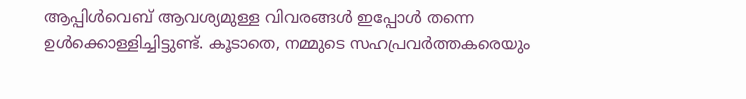ആപ്പിള്‍വെബ് ആവശ്യമുള്ള വിവരങ്ങള്‍ ഇപ്പോള്‍ തന്നെ ഉള്‍ക്കൊള്ളിച്ചിട്ടുണ്ട്. കൂടാതെ, നമ്മുടെ സഹപ്രവര്‍ത്തകരെയും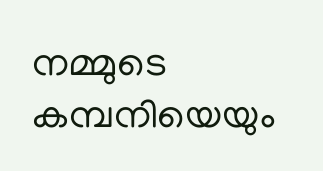നമ്മുടെ കമ്പനിയെയും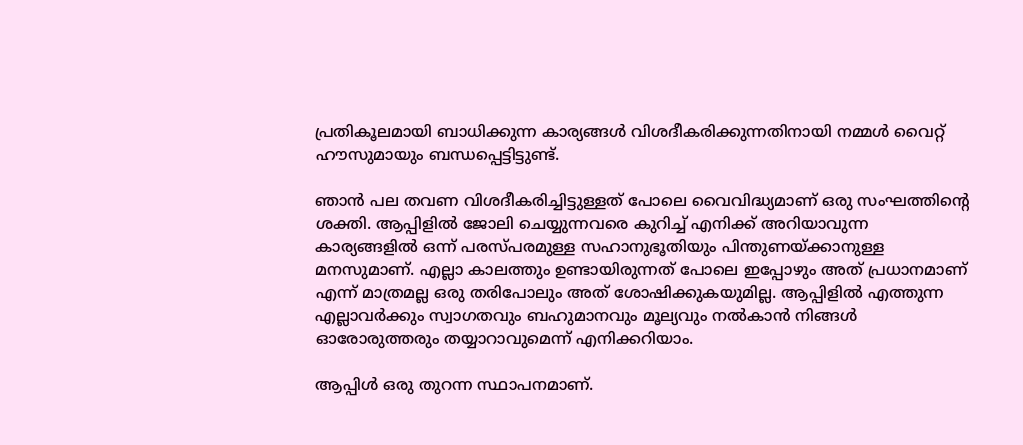പ്രതികൂലമായി ബാധിക്കുന്ന കാര്യങ്ങള്‍ വിശദീകരിക്കുന്നതിനായി നമ്മള്‍ വൈറ്റ് ഹൗസുമായും ബന്ധപ്പെട്ടിട്ടുണ്ട്.

ഞാന്‍ പല തവണ വിശദീകരിച്ചിട്ടുള്ളത് പോലെ വൈവിദ്ധ്യമാണ് ഒരു സംഘത്തിന്റെ ശക്തി. ആപ്പിളില്‍ ജോലി ചെയ്യുന്നവരെ കുറിച്ച് എനിക്ക് അറിയാവുന്ന കാര്യങ്ങളില്‍ ഒന്ന് പരസ്പരമുള്ള സഹാനുഭൂതിയും പിന്തുണയ്ക്കാനുള്ള മനസുമാണ്. എല്ലാ കാലത്തും ഉണ്ടായിരുന്നത് പോലെ ഇപ്പോഴും അത് പ്രധാനമാണ് എന്ന് മാത്രമല്ല ഒരു തരിപോലും അത് ശോഷിക്കുകയുമില്ല. ആപ്പിളില്‍ എത്തുന്ന എല്ലാവര്‍ക്കും സ്വാഗതവും ബഹുമാനവും മൂല്യവും നല്‍കാന്‍ നിങ്ങള്‍ ഓരോരുത്തരും തയ്യാറാവുമെന്ന് എനിക്കറിയാം.

ആപ്പിള്‍ ഒരു തുറന്ന സ്ഥാപനമാണ്.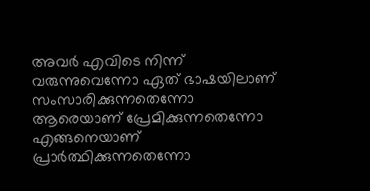അവര്‍ എവിടെ നിന്ന് വരുന്നുവെന്നോ ഏത് ഭാഷയിലാണ് സംസാരിക്കുന്നതെന്നോ ആരെയാണ് പ്രേമിക്കുന്നതെന്നോ എങ്ങനെയാണ് പ്രാര്‍ത്ഥിക്കുന്നതെന്നോ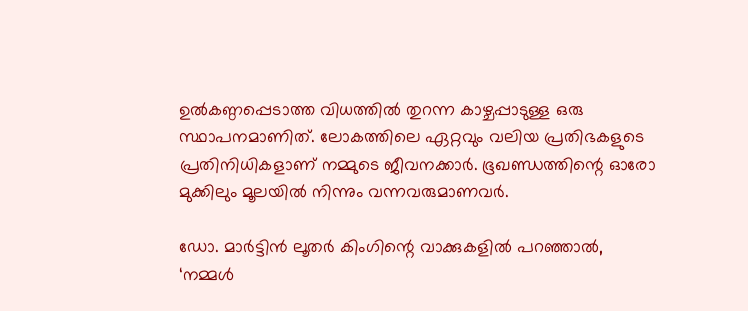ഉല്‍കണ്ഠപ്പെടാത്ത വിധത്തില്‍ തുറന്ന കാഴ്ചപ്പാടുള്ള ഒരു സ്ഥാപനമാണിത്. ലോകത്തിലെ ഏറ്റവും വലിയ പ്രതിഭകളുടെ പ്രതിനിധികളാണ് നമ്മുടെ ജീവനക്കാര്‍. ഭൂഖണ്ഡത്തിന്റെ ഓരോ മുക്കിലും മൂലയില്‍ നിന്നും വന്നവരുമാണവര്‍.

ഡോ. മാര്‍ട്ടിന്‍ ലൂതര്‍ കിംഗിന്റെ വാക്കുകളില്‍ പറഞ്ഞാല്‍, ‘നമ്മള്‍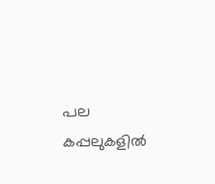പല കപ്പലുകളില്‍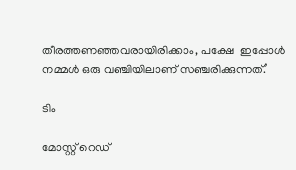തീരത്തണഞ്ഞവരായിരിക്കാം, പക്ഷേ  ഇപ്പോള്‍ നമ്മള്‍ ഒരു വഞ്ചിയിലാണ് സഞ്ചരിക്കുന്നത്.’

ടിം

മോസ്റ്റ് റെഡ്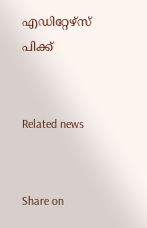എഡിറ്റേഴ്സ് പിക്ക്


Related news


Share on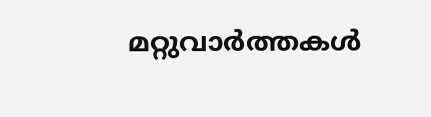മറ്റുവാര്‍ത്തകള്‍